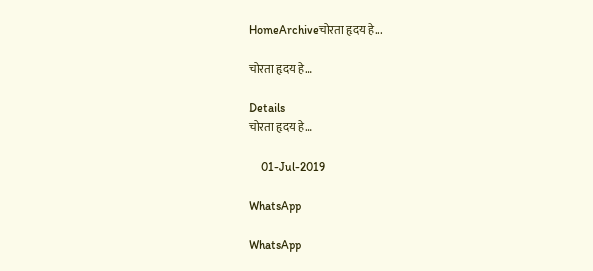HomeArchiveचोरता हृदय हे...

चोरता हृदय हे…

Details
चोरता हृदय हे…

    01-Jul-2019

WhatsApp

WhatsApp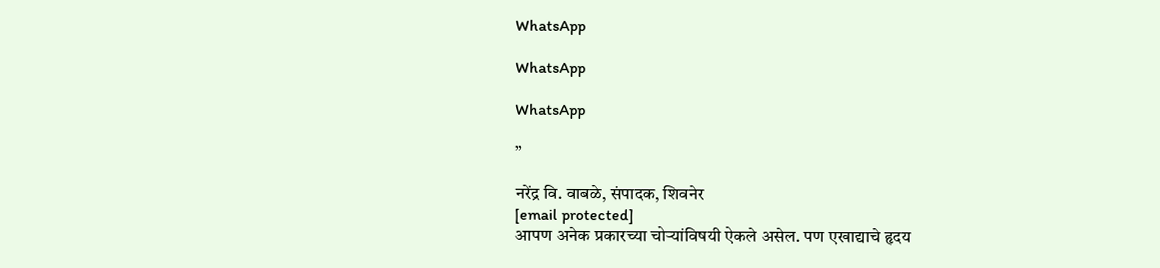WhatsApp

WhatsApp

WhatsApp

”

नरेंद्र वि. वाबळे, संपादक, शिवनेर
[email protected]
आपण अनेक प्रकारच्या चोर्‍यांविषयी ऐकले असेल. पण एखाद्याचे हृदय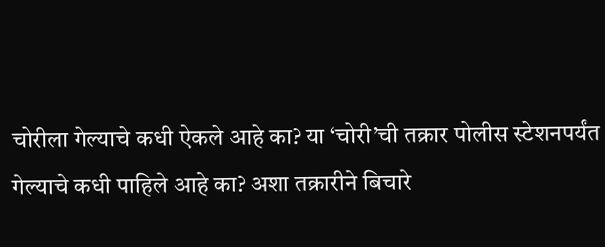चोरीला गेल्याचे कधी ऐकले आहे का? या ‘चोरी’ची तक्रार पोलीस स्टेशनपर्यंत गेल्याचे कधी पाहिले आहे का? अशा तक्रारीने बिचारे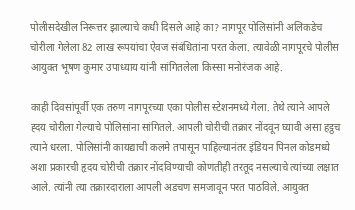पोलीसदेखील निरूत्तर झाल्याचे कधी दिसले आहे का? नागपूर पोलिसांनी अलिकडेच चोरीला गेलेला 82 लाख रूपयांचा ऐवज संबंधितांना परत केला. त्यावेळी नागपूरचे पोलीस आयुक्त भूषण कुमार उपाध्याय यांनी सांगितलेला किस्सा मनोरंजक आहे.

काही दिवसांपूर्वी एक तरुण नागपूरच्या एका पोलीस स्टेशनमध्ये गेला. तेथे त्याने आपले ह्दय चोरीला गेल्याचे पोलिसांना सांगितले. आपली चोरीची तक्रार नोंदवून घ्यावी असा हट्ठच त्याने धरला. पोलिसांनी कायद्याची कलमे तपासून पाहिल्यानंतर इंडियन पिनल कोडमध्ये अशा प्रकारची हृदय चोरीची तक्रार नोंदविण्याची कोणतीही तरतूद नसल्याचे त्यांच्या लक्षात आले. त्यांनी त्या तक्रारदाराला आपली अडचण समजावून परत पाठविले. आयुक्त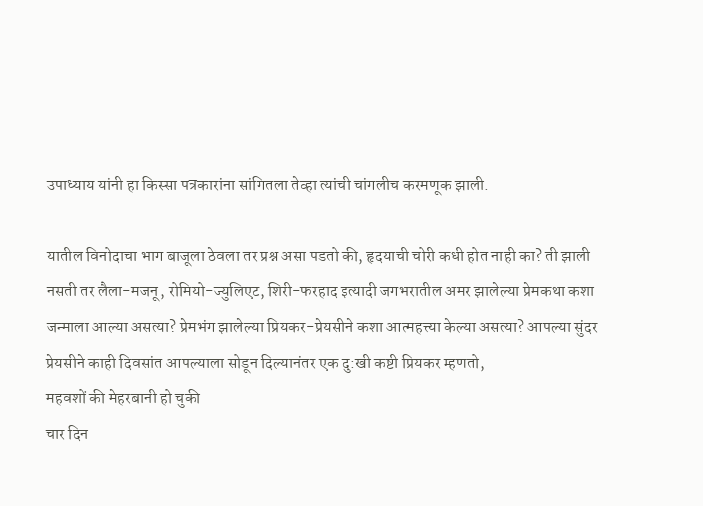उपाध्याय यांनी हा किस्सा पत्रकारांना सांगितला तेव्हा त्यांची चांगलीच करमणूक झाली.

यातील विनोदाचा भाग बाजूला ठेवला तर प्रश्न असा पडतो की, हृदयाची चोरी कधी होत नाही का? ती झाली नसती तर लैला-मजनू, रोमियो-ज्युलिएट, शिरी-फरहाद इत्यादी जगभरातील अमर झालेल्या प्रेमकथा कशा जन्माला आल्या असत्या? प्रेमभंग झालेल्या प्रियकर-प्रेयसीने कशा आत्महत्त्या केल्या असत्या? आपल्या सुंदर प्रेयसीने काही दिवसांत आपल्याला सोडून दिल्यानंतर एक दु:खी कष्टी प्रियकर म्हणतो,
महवशों की मेहरबानी हो चुकी
चार दिन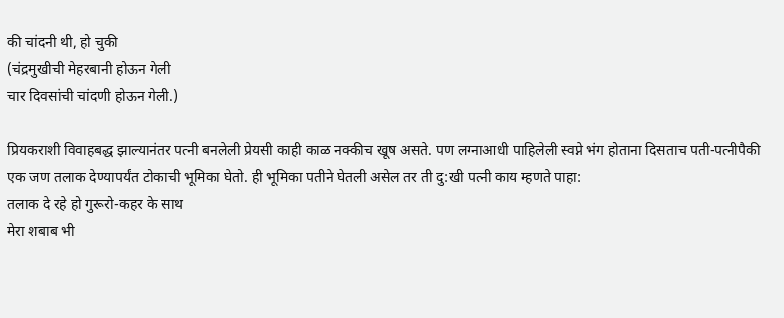की चांदनी थी, हो चुकी
(चंद्रमुखीची मेहरबानी होऊन गेली
चार दिवसांची चांदणी होऊन गेली.)

प्रियकराशी विवाहबद्ध झाल्यानंतर पत्नी बनलेली प्रेयसी काही काळ नक्कीच खूष असते. पण लग्नाआधी पाहिलेली स्वप्ने भंग होताना दिसताच पती-पत्नीपैकी एक जण तलाक देण्यापर्यंत टोकाची भूमिका घेतो. ही भूमिका पतीने घेतली असेल तर ती दु:खी पत्नी काय म्हणते पाहा:
तलाक दे रहे हो गुरूरो-कहर के साथ
मेरा शबाब भी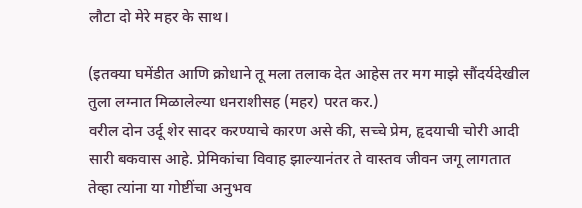लौटा दो मेरे महर के साथ।

(इतक्या घमेंडीत आणि क्रोधाने तू मला तलाक देत आहेस तर मग माझे सौंदर्यदेखील तुला लग्नात मिळालेल्या धनराशीसह (महर) परत कर.)
वरील दोन उर्दू शेर सादर करण्याचे कारण असे की, सच्चे प्रेम, हृदयाची चोरी आदी सारी बकवास आहे. प्रेमिकांचा विवाह झाल्यानंतर ते वास्तव जीवन जगू लागतात तेव्हा त्यांना या गोष्टींचा अनुभव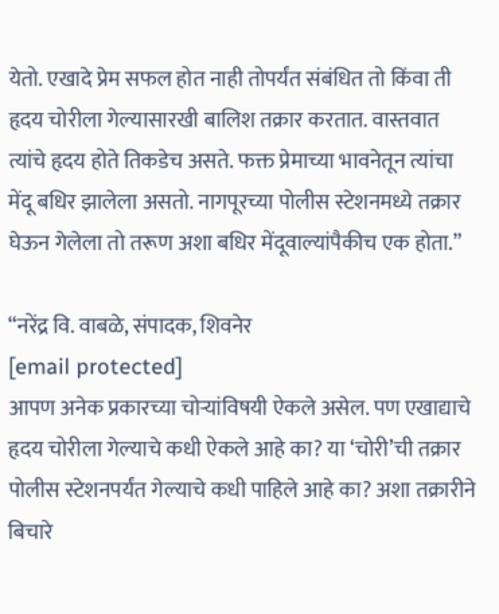येतो. एखादे प्रेम सफल होत नाही तोपर्यंत संबंधित तो किंवा ती हृदय चोरीला गेल्यासारखी बालिश तक्रार करतात. वास्तवात त्यांचे हृदय होते तिकडेच असते. फक्त प्रेमाच्या भावनेतून त्यांचा मेंदू बधिर झालेला असतो. नागपूरच्या पोलीस स्टेशनमध्ये तक्रार घेऊन गेलेला तो तरूण अशा बधिर मेंदूवाल्यांपैकीच एक होता.”

“नरेंद्र वि. वाबळे, संपादक, शिवनेर
[email protected]
आपण अनेक प्रकारच्या चोर्‍यांविषयी ऐकले असेल. पण एखाद्याचे हृदय चोरीला गेल्याचे कधी ऐकले आहे का? या ‘चोरी’ची तक्रार पोलीस स्टेशनपर्यंत गेल्याचे कधी पाहिले आहे का? अशा तक्रारीने बिचारे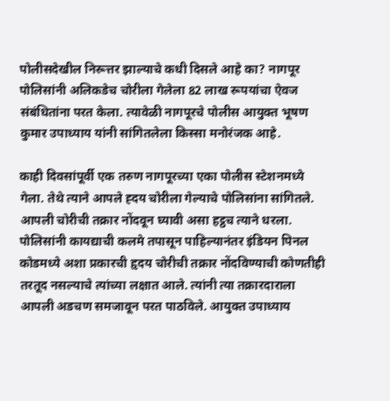पोलीसदेखील निरूत्तर झाल्याचे कधी दिसले आहे का? नागपूर पोलिसांनी अलिकडेच चोरीला गेलेला 82 लाख रूपयांचा ऐवज संबंधितांना परत केला. त्यावेळी नागपूरचे पोलीस आयुक्त भूषण कुमार उपाध्याय यांनी सांगितलेला किस्सा मनोरंजक आहे.

काही दिवसांपूर्वी एक तरुण नागपूरच्या एका पोलीस स्टेशनमध्ये गेला. तेथे त्याने आपले ह्दय चोरीला गेल्याचे पोलिसांना सांगितले. आपली चोरीची तक्रार नोंदवून घ्यावी असा हट्ठच त्याने धरला. पोलिसांनी कायद्याची कलमे तपासून पाहिल्यानंतर इंडियन पिनल कोडमध्ये अशा प्रकारची हृदय चोरीची तक्रार नोंदविण्याची कोणतीही तरतूद नसल्याचे त्यांच्या लक्षात आले. त्यांनी त्या तक्रारदाराला आपली अडचण समजावून परत पाठविले. आयुक्त उपाध्याय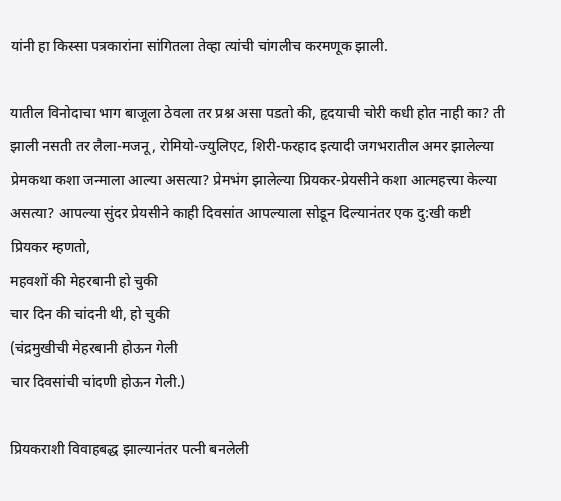यांनी हा किस्सा पत्रकारांना सांगितला तेव्हा त्यांची चांगलीच करमणूक झाली.

यातील विनोदाचा भाग बाजूला ठेवला तर प्रश्न असा पडतो की, हृदयाची चोरी कधी होत नाही का? ती झाली नसती तर लैला-मजनू, रोमियो-ज्युलिएट, शिरी-फरहाद इत्यादी जगभरातील अमर झालेल्या प्रेमकथा कशा जन्माला आल्या असत्या? प्रेमभंग झालेल्या प्रियकर-प्रेयसीने कशा आत्महत्त्या केल्या असत्या? आपल्या सुंदर प्रेयसीने काही दिवसांत आपल्याला सोडून दिल्यानंतर एक दु:खी कष्टी प्रियकर म्हणतो,
महवशों की मेहरबानी हो चुकी
चार दिन की चांदनी थी, हो चुकी
(चंद्रमुखीची मेहरबानी होऊन गेली
चार दिवसांची चांदणी होऊन गेली.)

प्रियकराशी विवाहबद्ध झाल्यानंतर पत्नी बनलेली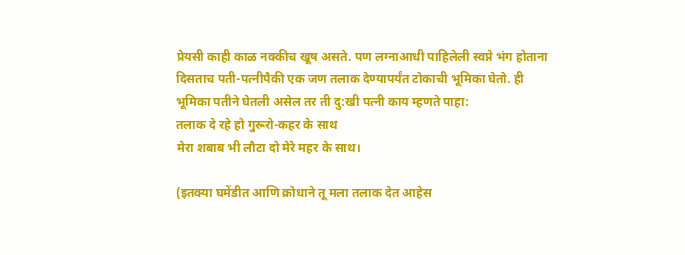प्रेयसी काही काळ नक्कीच खूष असते. पण लग्नाआधी पाहिलेली स्वप्ने भंग होताना दिसताच पती-पत्नीपैकी एक जण तलाक देण्यापर्यंत टोकाची भूमिका घेतो. ही भूमिका पतीने घेतली असेल तर ती दु:खी पत्नी काय म्हणते पाहा:
तलाक दे रहे हो गुरूरो-कहर के साथ
मेरा शबाब भी लौटा दो मेरे महर के साथ।

(इतक्या घमेंडीत आणि क्रोधाने तू मला तलाक देत आहेस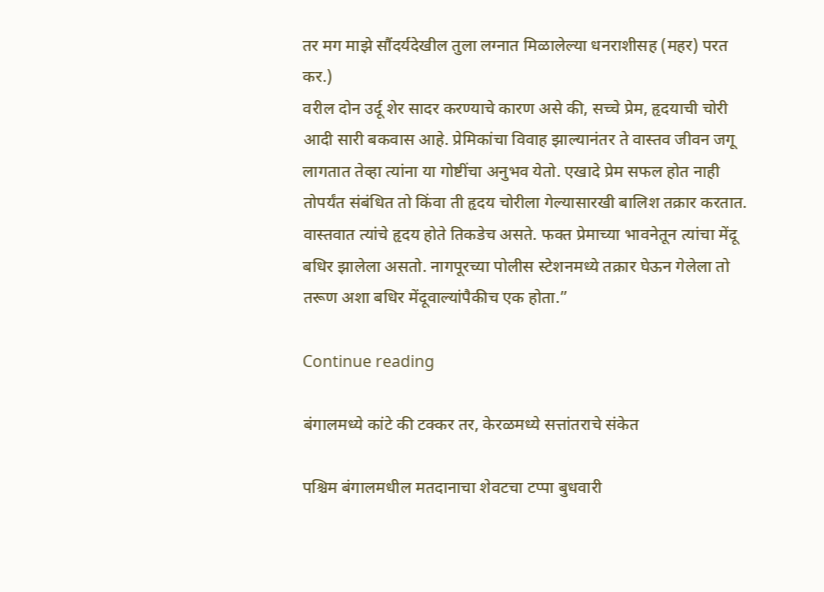तर मग माझे सौंदर्यदेखील तुला लग्नात मिळालेल्या धनराशीसह (महर) परत कर.)
वरील दोन उर्दू शेर सादर करण्याचे कारण असे की, सच्चे प्रेम, हृदयाची चोरी आदी सारी बकवास आहे. प्रेमिकांचा विवाह झाल्यानंतर ते वास्तव जीवन जगू लागतात तेव्हा त्यांना या गोष्टींचा अनुभव येतो. एखादे प्रेम सफल होत नाही तोपर्यंत संबंधित तो किंवा ती हृदय चोरीला गेल्यासारखी बालिश तक्रार करतात. वास्तवात त्यांचे हृदय होते तिकडेच असते. फक्त प्रेमाच्या भावनेतून त्यांचा मेंदू बधिर झालेला असतो. नागपूरच्या पोलीस स्टेशनमध्ये तक्रार घेऊन गेलेला तो तरूण अशा बधिर मेंदूवाल्यांपैकीच एक होता.”

Continue reading

बंगालमध्ये कांटे की टक्कर तर, केरळमध्ये सत्तांतराचे संकेत

पश्चिम बंगालमधील मतदानाचा शेवटचा टप्पा बुधवारी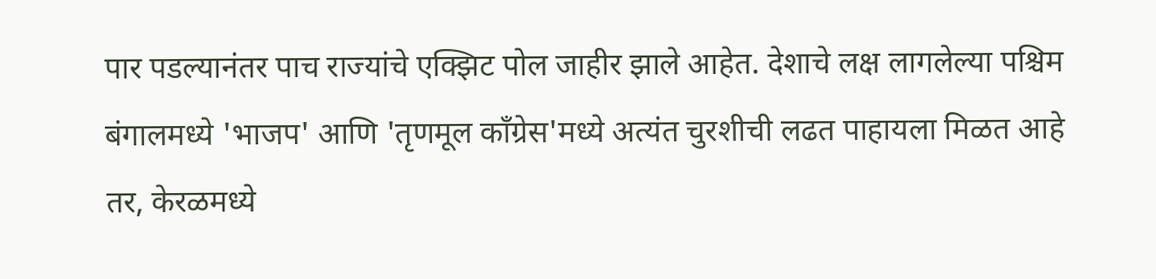पार पडल्यानंतर पाच राज्यांचे एक्झिट पोल जाहीर झाले आहेत. देशाचे लक्ष लागलेल्या पश्चिम बंगालमध्ये 'भाजप' आणि 'तृणमूल काँग्रेस'मध्ये अत्यंत चुरशीची लढत पाहायला मिळत आहे तर, केरळमध्ये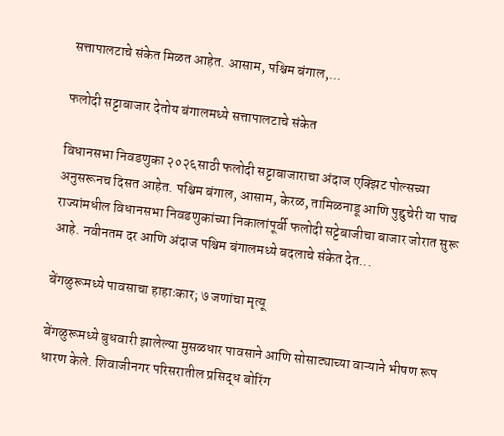सत्तापालटाचे संकेत मिळत आहेत. आसाम, पश्चिम बंगाल,...

फलोदी सट्टाबाजार देतोय बंगालमध्ये सत्तापालटाचे संकेत

विधानसभा निवडणुका २०२६साठी फलोदी सट्टाबाजाराचा अंदाज एक्झिट पोल्सच्या अनुसरूनच दिसत आहेत. पश्चिम बंगाल, आसाम, केरळ, तामिळनाडू आणि पुद्दुचेरी या पाच राज्यांमधील विधानसभा निवडणुकांच्या निकालांपूर्वी फलोदी सट्टेबाजीचा बाजार जोरात सुरू आहे. नवीनतम दर आणि अंदाज पश्चिम बंगालमध्ये बदलाचे संकेत देत...

बेंगळुरूमध्ये पावसाचा हाहाःकार; ७ जणांचा मृत्यू

बेंगळुरूमध्ये बुधवारी झालेल्या मुसळधार पावसाने आणि सोसाट्याच्या वाऱ्याने भीषण रूप धारण केले. शिवाजीनगर परिसरातील प्रसिद्ध बोरिंग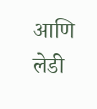आणि लेडी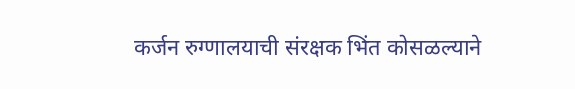कर्जन रुग्णालयाची संरक्षक भिंत कोसळल्याने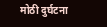मोठी दुर्घटना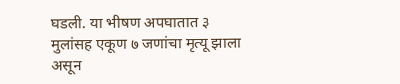घडली. या भीषण अपघातात ३ मुलांसह एकूण ७ जणांचा मृत्यू झाला असून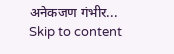अनेकजण गंभीर...
Skip to content